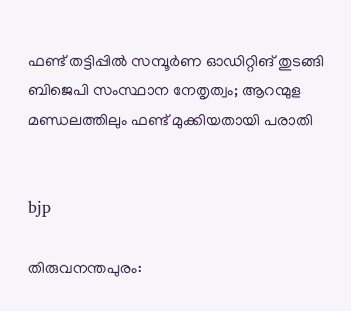ഫണ്ട് തട്ടിപ്പിൽ സമ്പൂർണ ഓഡിറ്റിങ് തുടങ്ങി ബിജെപി സംസ്ഥാന നേതൃത്വം; ആറന്മുള മണ്ഡലത്തിലും ഫണ്ട് മുക്കിയതായി പരാതി


bjp

തിരുവനന്തപുരം: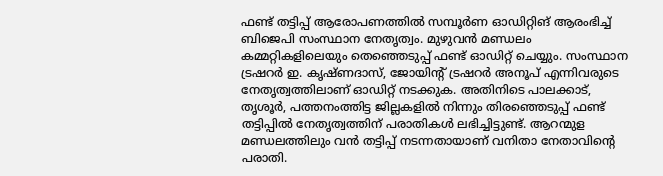ഫണ്ട് തട്ടിപ്പ് ആരോപണത്തിൽ സമ്പൂർണ ഓഡിറ്റിങ് ആരംഭിച്ച് ബിജെപി സംസ്ഥാന നേതൃത്വം. മുഴുവൻ മണ്ഡലം കമ്മറ്റികളിലെയും തെഞ്ഞെടുപ്പ് ഫണ്ട് ഓഡിറ്റ് ചെയ്യും. സംസ്ഥാന ട്രഷറർ ഇ. കൃഷ്ണദാസ്, ജോയിന്റ് ട്രഷറർ അനൂപ് എന്നിവരുടെ നേതൃത്വത്തിലാണ് ഓഡിറ്റ് നടക്കുക. അതിനിടെ പാലക്കാട്, തൃശൂർ, പത്തനംത്തിട്ട ജില്ലകളിൽ നിന്നും തിരഞ്ഞെടുപ്പ് ഫണ്ട് തട്ടിപ്പിൽ നേതൃത്വത്തിന് പരാതികൾ ലഭിച്ചിട്ടുണ്ട്. ആറന്മുള മണ്ഡലത്തിലും വൻ തട്ടിപ്പ് നടന്നതായാണ് വനിതാ നേതാവിന്റെ പരാതി.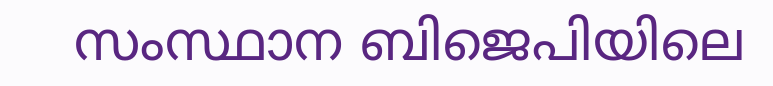സംസ്ഥാന ബിജെപിയിലെ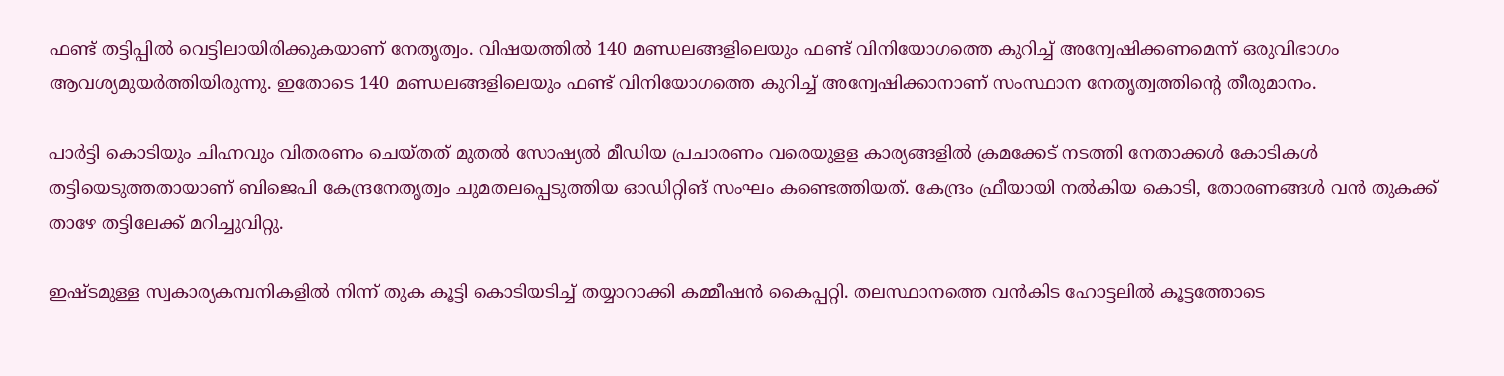ഫണ്ട് തട്ടിപ്പിൽ വെട്ടിലായിരിക്കുകയാണ് നേതൃത്വം. വിഷയത്തിൽ 140 മണ്ഡലങ്ങളിലെയും ഫണ്ട് വിനിയോഗത്തെ കുറിച്ച് അന്വേഷിക്കണമെന്ന് ഒരുവിഭാഗം ആവശ്യമുയർത്തിയിരുന്നു. ഇതോടെ 140 മണ്ഡലങ്ങളിലെയും ഫണ്ട് വിനിയോഗത്തെ കുറിച്ച് അന്വേഷിക്കാനാണ് സംസ്ഥാന നേതൃത്വത്തിൻ്റെ തീരുമാനം.

പാർട്ടി കൊടിയും ചിഹ്നവും വിതരണം ചെയ്തത് മുതൽ സോഷ്യൽ മീഡിയ പ്രചാരണം വരെയുളള കാര്യങ്ങളിൽ ക്രമക്കേട് നടത്തി നേതാക്കൾ കോടികൾ തട്ടിയെടുത്തതായാണ് ബിജെപി കേന്ദ്രനേതൃത്വം ചുമതലപ്പെടുത്തിയ ഓഡിറ്റിങ് സംഘം കണ്ടെത്തിയത്. കേന്ദ്രം ഫ്രീയായി നൽകിയ കൊടി, തോരണങ്ങൾ വൻ തുകക്ക് താഴേ തട്ടിലേക്ക് മറിച്ചുവിറ്റു.

ഇഷ്ടമുള്ള സ്വകാര്യകമ്പനികളിൽ നിന്ന് തുക കൂട്ടി കൊടിയടിച്ച് തയ്യാറാക്കി കമ്മീഷൻ കൈപ്പറ്റി. തലസ്ഥാനത്തെ വൻകിട ഹോട്ടലിൽ കൂട്ടത്തോടെ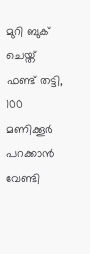മുറി ബുക് ചെയ്ത് ഫണ്ട് തട്ടി, 100 മണിക്കൂർ പറക്കാൻ വേണ്ടി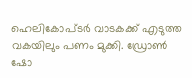ഹെലികോപ്ടർ വാടകക്ക് എടുത്ത വകയിലും പണം മുക്കി. ഡ്രോൺ ഷോ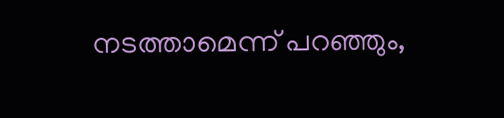നടത്താമെന്ന് പറഞ്ഞും,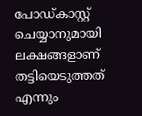പോഡ്കാസ്റ്റ് ചെയ്യാനുമായി ലക്ഷങ്ങളാണ് തട്ടിയെടുത്തത് എന്നും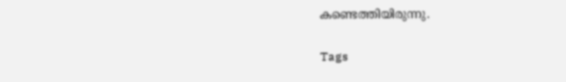കണ്ടെത്തിയിരുന്നു.

Tags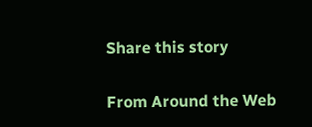Share this story

From Around the Web